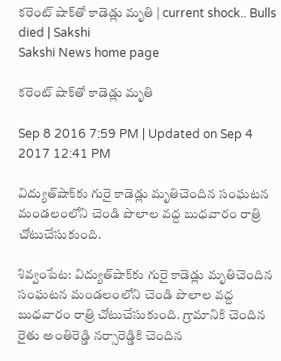కరెంట్‌ షాక్‌తో కాడెడ్లు మృతి | current shock.. Bulls died | Sakshi
Sakshi News home page

కరెంట్‌ షాక్‌తో కాడెడ్లు మృతి

Sep 8 2016 7:59 PM | Updated on Sep 4 2017 12:41 PM

విద్యుత్‌షాక్‌కు గురై కాడెడ్లు మృతిచెందిన సంఘటన మండలంలోని చెండి పొలాల వద్ద బుధవారం రాత్రి చోటుచేసుకుంది.

శివ్వంపేట: విద్యుత్‌షాక్‌కు గురై కాడెడ్లు మృతిచెందిన సంఘటన మండలంలోని చెండి పొలాల వద్ద బుధవారం రాత్రి చోటుచేసుకుంది. గ్రామానికి చెందిన రైతు అంతిరెడ్డి నర్సారెడ్డికి చెందిన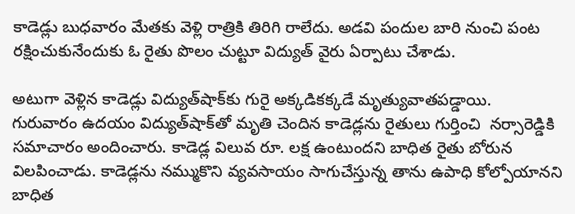కాడెడ్లు బుధవారం మేతకు వెళ్లి రాత్రికి తిరిగి రాలేదు. అడవి పందుల బారి నుంచి పంట రక్షించుకునేందుకు ఓ రైతు పొలం చుట్టూ విద్యుత్‌ వైరు ఏర్పాటు చేశాడు.

అటుగా వెళ్లిన కాడెడ్లు విద్యుత్‌షాక్‌కు గురై అక్కడికక్కడే మృత్యువాతపడ్డాయి.  గురువారం ఉదయం విద్యుత్‌షాక్‌తో మృతి చెందిన కాడెడ్లను రైతులు గుర్తించి  నర్సారెడ్డికి సమాచారం అందించారు. కాడెడ్ల విలువ రూ. లక్ష ఉంటుందని బాధిత రైతు బోరున విలపించాడు. కాడెడ్లను నమ్ముకొని వ్యవసాయం సాగుచేస్తున్న తాను ఉపాధి కోల్పోయానని బాధిత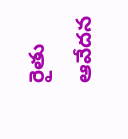రైతు  ఆవేదన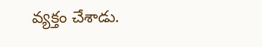వ్యక్తం చేశాడు.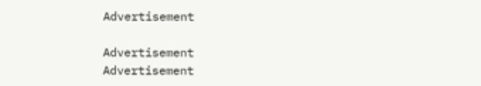Advertisement

Advertisement
Advertisement